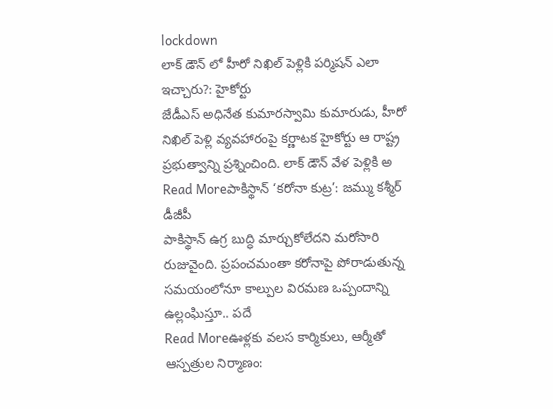lockdown
లాక్ డౌన్ లో హీరో నిఖిల్ పెళ్లికి పర్మిషన్ ఎలా ఇచ్చారు?: హైకోర్టు
జేడీఎస్ అధినేత కుమారస్వామి కుమారుడు, హీరో నిఖిల్ పెళ్లి వ్యవహారంపై కర్ణాటక హైకోర్టు ఆ రాష్ట్ర ప్రభుత్వాన్ని ప్రశ్నించింది. లాక్ డౌన్ వేళ పెళ్లికి అ
Read Moreపాకిస్థాన్ ‘కరోనా కుట్ర’: జమ్ము కశ్మీర్ డీజీపీ
పాకిస్థాన్ ఉగ్ర బుద్ధి మార్చుకోలేదని మరోసారి రుజువైంది. ప్రపంచమంతా కరోనాపై పోరాడుతున్న సమయంలోనూ కాల్పుల విరమణ ఒప్పందాన్ని ఉల్లంఘిస్తూ.. పదే
Read Moreఊళ్లకు వలస కార్మికులు, ఆర్మీతో ఆస్పత్రుల నిర్మాణం: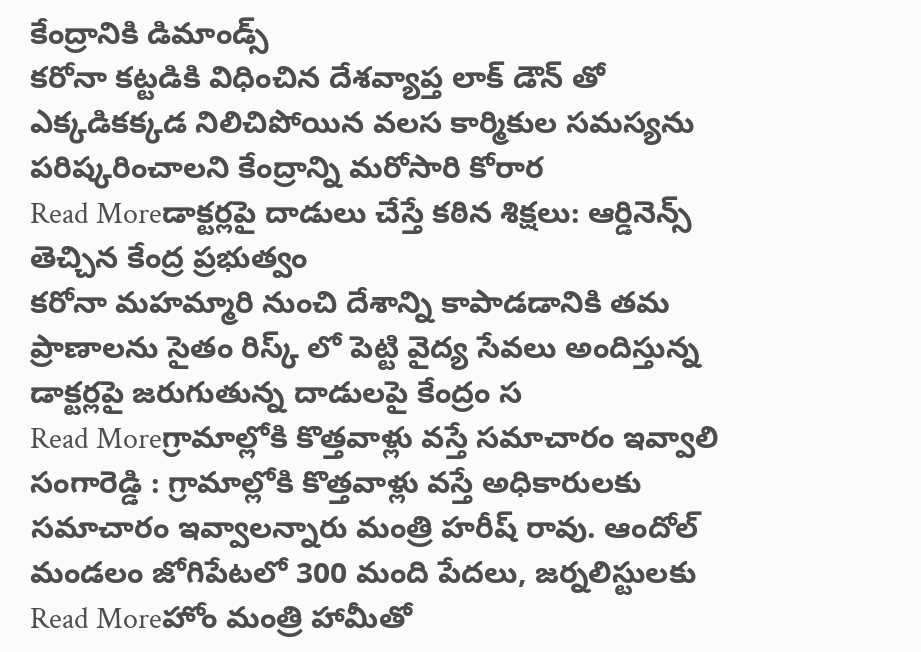కేంద్రానికి డిమాండ్స్
కరోనా కట్టడికి విధించిన దేశవ్యాప్త లాక్ డౌన్ తో ఎక్కడికక్కడ నిలిచిపోయిన వలస కార్మికుల సమస్యను పరిష్కరించాలని కేంద్రాన్ని మరోసారి కోరార
Read Moreడాక్టర్లపై దాడులు చేస్తే కఠిన శిక్షలు: ఆర్డినెన్స్ తెచ్చిన కేంద్ర ప్రభుత్వం
కరోనా మహమ్మారి నుంచి దేశాన్ని కాపాడడానికి తమ ప్రాణాలను సైతం రిస్క్ లో పెట్టి వైద్య సేవలు అందిస్తున్న డాక్టర్లపై జరుగుతున్న దాడులపై కేంద్రం స
Read Moreగ్రామాల్లోకి కొత్తవాళ్లు వస్తే సమాచారం ఇవ్వాలి
సంగారెడ్డి : గ్రామాల్లోకి కొత్తవాళ్లు వస్తే అధికారులకు సమాచారం ఇవ్వాలన్నారు మంత్రి హరీష్ రావు. ఆందోల్ మండలం జోగిపేటలో 300 మంది పేదలు, జర్నలిస్టులకు
Read Moreహోం మంత్రి హామీతో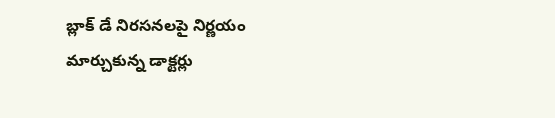బ్లాక్ డే నిరసనలపై నిర్ణయం మార్చుకున్న డాక్టర్లు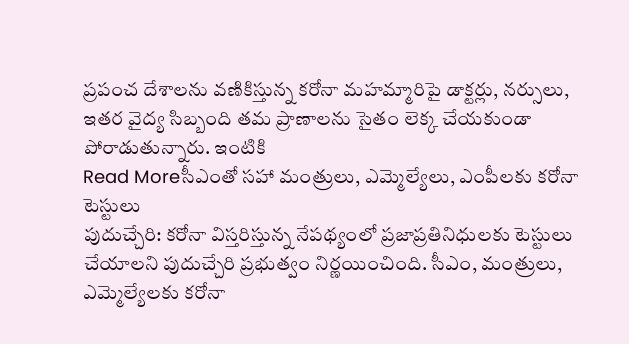ప్రపంచ దేశాలను వణికిస్తున్న కరోనా మహమ్మారిపై డాక్టర్లు, నర్సులు, ఇతర వైద్య సిబ్బంది తమ ప్రాణాలను సైతం లెక్క చేయకుండా పోరాడుతున్నారు. ఇంటికి
Read Moreసీఎంతో సహా మంత్రులు, ఎమ్మెల్యేలు, ఎంపీలకు కరోనా టెస్టులు
పుదుచ్చేరి: కరోనా విస్తరిస్తున్న నేపథ్యంలో ప్రజాప్రతినిధులకు టెస్టులు చేయాలని పుదుచ్చేరి ప్రభుత్వం నిర్ణయించింది. సీఎం, మంత్రులు, ఎమ్మెల్యేలకు కరోనా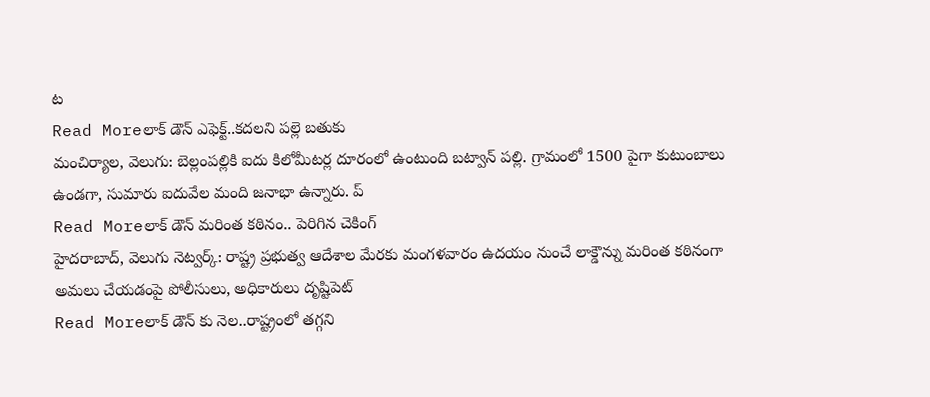ట
Read Moreలాక్ డౌన్ ఎఫెక్ట్..కదలని పల్లె బతుకు
మంచిర్యాల, వెలుగు: బెల్లంపల్లికి ఐదు కిలోమీటర్ల దూరంలో ఉంటుంది బట్వాన్ పల్లి. గ్రామంలో 1500 పైగా కుటుంబాలు ఉండగా, సుమారు ఐదువేల మంది జనాభా ఉన్నారు. ప్
Read Moreలాక్ డౌన్ మరింత కఠినం.. పెరిగిన చెకింగ్
హైదరాబాద్, వెలుగు నెట్వర్క్: రాష్ట్ర ప్రభుత్వ ఆదేశాల మేరకు మంగళవారం ఉదయం నుంచే లాక్డౌన్ను మరింత కఠినంగా అమలు చేయడంపై పోలీసులు, అధికారులు దృష్టిపెట్
Read Moreలాక్ డౌన్ కు నెల..రాష్ట్రంలో తగ్గని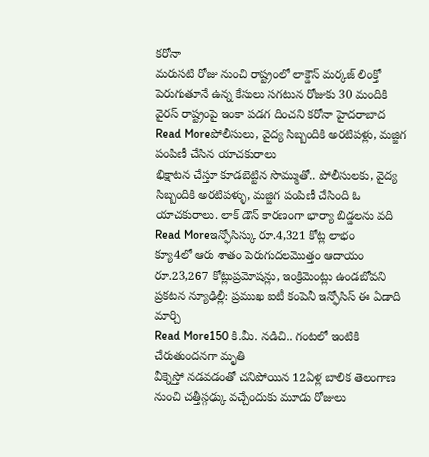కరోనా
మరుసటి రోజు నుంచి రాష్ట్రంలో లాక్డౌన్ మర్కజ్ లింక్తో పెరుగుతూనే ఉన్న కేసులు సగటున రోజుకు 30 మందికి వైరస్ రాష్ట్రంపై ఇంకా పడగ దించని కరోనా హైదరాబాద
Read Moreపోలీసులు, వైద్య సిబ్బందికి అరటిపళ్లు, మజ్జిగ పంపిణీ చేసిన యాచకురాలు
భిక్షాటన చేస్తూ కూడబెట్టిన సొమ్ముతో.. పోలీసులకు, వైద్య సిబ్బందికి అరటిపళ్ళు, మజ్జిగ పంపిణీ చేసింది ఓ యాచకురాలు. లాక్ డౌన్ కారణంగా భార్యా బిడ్డలను వది
Read Moreఇన్ఫోసిస్కు రూ.4,321 కోట్ల లాభం
క్యూ4లో ఆరు శాతం పెరుగుదలమొత్తం ఆదాయం రూ.23,267 కోట్లుప్రమోషన్లు, ఇంక్రిమెంట్లు ఉండబోవని ప్రకటన న్యూఢిల్లీ: ప్రముఖ ఐటీ కంపెనీ ఇన్ఫోసిస్ ఈ ఏడాది మార్చి
Read More150 కి.మీ. నడిచి.. గంటలో ఇంటికి చేరుతుందనగా మృతి
వీక్నెస్తో నడవడంతో చనిపోయిన 12ఏళ్ల బాలిక తెలంగాణ నుంచి చత్తీస్గఢ్కు వచ్చేందుకు మూడు రోజులు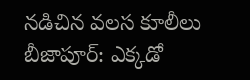నడిచిన వలస కూలీలు బీజాపూర్: ఎక్కడో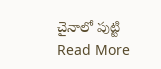చైనాలో పుట్టి
Read More